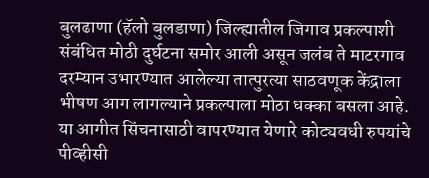बुलढाणा (हॅलो बुलडाणा) जिल्ह्यातील जिगाव प्रकल्पाशी संबंधित मोठी दुर्घटना समोर आली असून जलंब ते माटरगाव दरम्यान उभारण्यात आलेल्या तात्पुरत्या साठवणूक केंद्राला भीषण आग लागल्याने प्रकल्पाला मोठा धक्का बसला आहे. या आगीत सिंचनासाठी वापरण्यात येणारे कोट्यवधी रुपयांचे पीव्हीसी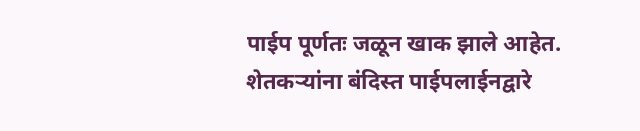पाईप पूर्णतः जळून खाक झाले आहेत.
शेतकऱ्यांना बंदिस्त पाईपलाईनद्वारे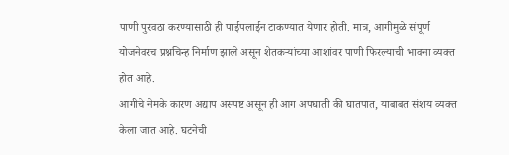पाणी पुरवठा करण्यासाठी ही पाईपलाईन टाकण्यात येणार होती. मात्र, आगीमुळे संपूर्ण योजनेवरच प्रश्नचिन्ह निर्माण झाले असून शेतकऱ्यांच्या आशांवर पाणी फिरल्याची भावना व्यक्त होत आहे.
आगीचे नेमके कारण अद्याप अस्पष्ट असून ही आग अपघाती की घातपात, याबाबत संशय व्यक्त केला जात आहे. घटनेची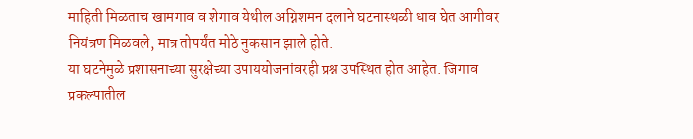माहिती मिळताच खामगाव व शेगाव येथील अग्निशमन दलाने घटनास्थळी धाव घेत आगीवर नियंत्रण मिळवले, मात्र तोपर्यंत मोठे नुकसान झाले होते.
या घटनेमुळे प्रशासनाच्या सुरक्षेच्या उपाययोजनांवरही प्रश्न उपस्थित होत आहेत. जिगाव प्रकल्पातील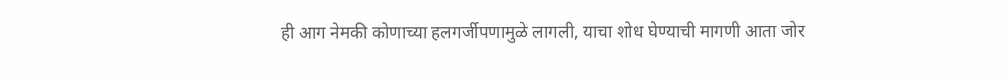ही आग नेमकी कोणाच्या हलगर्जीपणामुळे लागली, याचा शोध घेण्याची मागणी आता जोर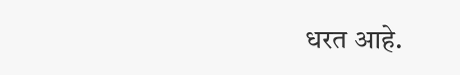धरत आहे.